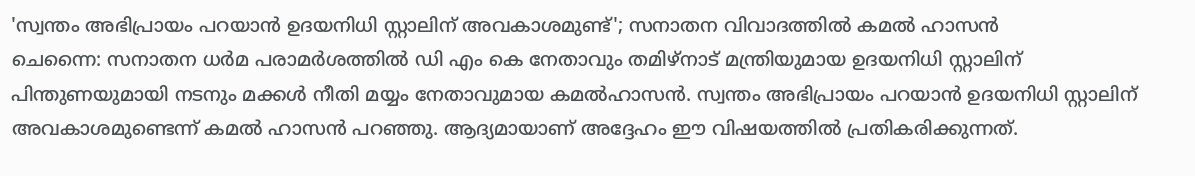'സ്വന്തം അഭിപ്രായം പറയാൻ ഉദയനിധി സ്റ്റാലിന് അവകാശമുണ്ട്'; സനാതന വിവാദത്തിൽ കമൽ ഹാസൻ
ചെന്നൈ: സനാതന ധർമ പരാമർശത്തിൽ ഡി എം കെ നേതാവും തമിഴ്നാട് മന്ത്രിയുമായ ഉദയനിധി സ്റ്റാലിന് പിന്തുണയുമായി നടനും മക്കൾ നീതി മയ്യം നേതാവുമായ കമൽഹാസൻ. സ്വന്തം അഭിപ്രായം പറയാൻ ഉദയനിധി സ്റ്റാലിന് അവകാശമുണ്ടെന്ന് കമൽ ഹാസൻ പറഞ്ഞു. ആദ്യമായാണ് അദ്ദേഹം ഈ വിഷയത്തിൽ പ്രതികരിക്കുന്നത്.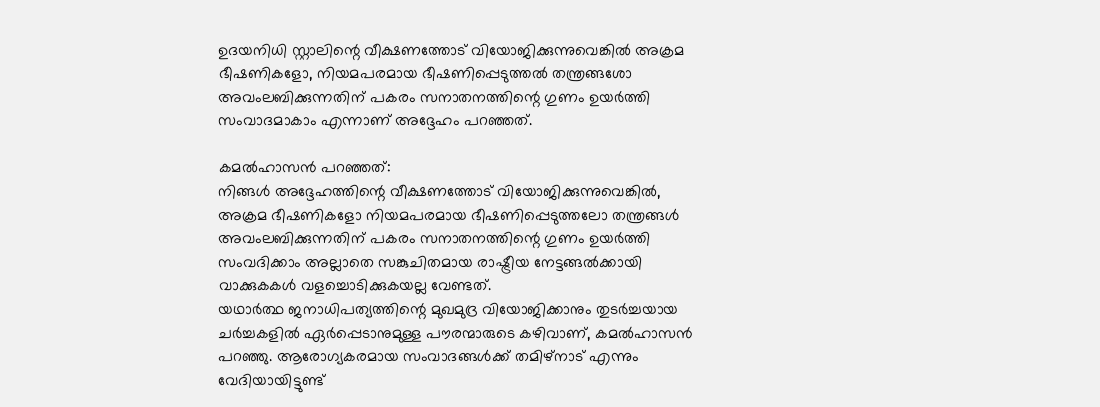ഉദയനിധി സ്റ്റാലിന്റെ വീക്ഷണത്തോട് വിയോജിക്കുന്നുവെങ്കിൽ അക്രമ ഭീഷണികളോ, നിയമപരമായ ഭീഷണിപ്പെടുത്തൽ തന്ത്രങ്ങശോ അവംലബിക്കുന്നതിന് പകരം സനാതനത്തിന്റെ ഗുണം ഉയർത്തി സംവാദമാകാം എന്നാണ് അദ്ദേഹം പറഞ്ഞത്.

കമൽഹാസൻ പറഞ്ഞത്:
നിങ്ങൾ അദ്ദേഹത്തിന്റെ വീക്ഷണത്തോട് വിയോജിക്കുന്നുവെങ്കിൽ, അക്രമ ഭീഷണികളോ നിയമപരമായ ഭീഷണിപ്പെടുത്തലോ തന്ത്രങ്ങൾ അവംലബിക്കുന്നതിന് പകരം സനാതനത്തിന്റെ ഗുണം ഉയർത്തി സംവദിക്കാം അല്ലാതെ സങ്കുചിതമായ രാഷ്ട്രീയ നേട്ടങ്ങൽക്കായി വാക്കുകകൾ വളച്ചൊടിക്കുകയല്ല വേണ്ടത്.
യഥാർത്ഥ ജനാധിപത്യത്തിന്റെ മുഖമുദ്ര വിയോജിക്കാനും തുടർച്ചയായ ചർച്ചകളിൽ ഏർപ്പെടാനുമുള്ള പൗരന്മാരുടെ കഴിവാണ്, കമൽഹാസൻ പറഞ്ഞു. ആരോഗ്യകരമായ സംവാദങ്ങൾക്ക് തമിഴ്നാട് എന്നും വേദിയായിട്ടുണ്ട്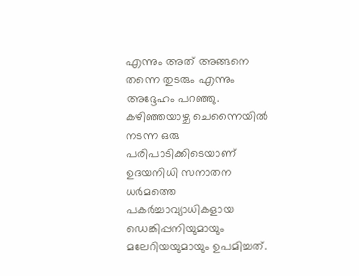എന്നും അത് അങ്ങനെ തന്നെ തുടരും എന്നും അദ്ദേഹം പറഞ്ഞു.
കഴിഞ്ഞയാഴ്ച ചെന്നൈയിൽ നടന്ന ഒരു പരിപാടിക്കിടെയാണ് ഉദയനിധി സനാതന ധർമത്തെ പകർച്ചാവ്യാധികളായ ഡെങ്കിപ്പനിയുമായും മലേറിയയുമായും ഉപമിച്ചത്.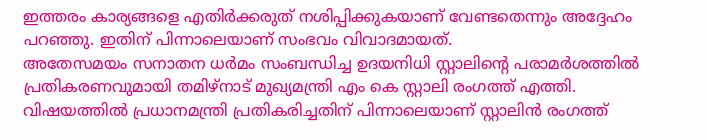ഇത്തരം കാര്യങ്ങളെ എതിർക്കരുത് നശിപ്പിക്കുകയാണ് വേണ്ടതെന്നും അദ്ദേഹം പറഞ്ഞു. ഇതിന് പിന്നാലെയാണ് സംഭവം വിവാദമായത്.
അതേസമയം സനാതന ധർമം സംബന്ധിച്ച ഉദയനിധി സ്റ്റാലിന്റെ പരാമർശത്തിൽ പ്രതികരണവുമായി തമിഴ്നാട് മുഖ്യമന്ത്രി എം കെ സ്റ്റാലി രംഗത്ത് എത്തി. വിഷയത്തിൽ പ്രധാനമന്ത്രി പ്രതികരിച്ചതിന് പിന്നാലെയാണ് സ്റ്റാലിൻ രംഗത്ത്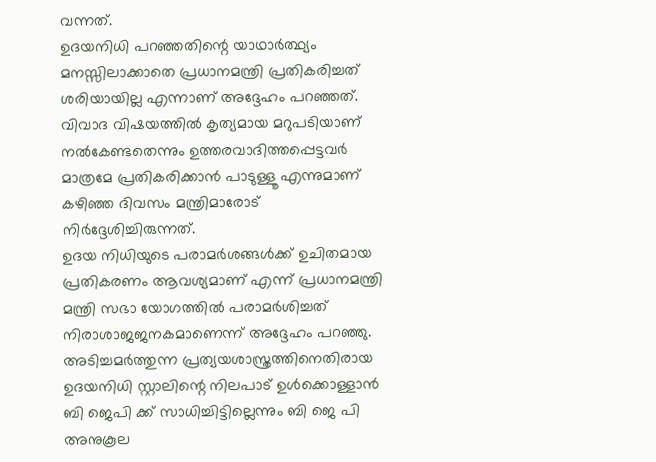വന്നത്.
ഉദയനിധി പറഞ്ഞതിന്റെ യാഥാർത്ഥ്യം മനസ്സിലാക്കാതെ പ്രധാനമന്ത്രി പ്രതികരിച്ചത് ശരിയായില്ല എന്നാണ് അദ്ദേഹം പറഞ്ഞത്. വിവാദ വിഷയത്തിൽ കൃത്യമായ മറുപടിയാണ് നൽകേണ്ടതെന്നും ഉത്തരവാദിത്തപ്പെട്ടവർ മാത്രമേ പ്രതികരിക്കാൻ പാടുള്ളൂ എന്നുമാണ് കഴിഞ്ഞ ദിവസം മന്ത്രിമാരോട് നിർദ്ദേശിച്ചിരുന്നത്.
ഉദയ നിധിയുടെ പരാമർശങ്ങൾക്ക് ഉചിതമായ പ്രതികരണം ആവശ്യമാണ് എന്ന് പ്രധാനമന്ത്രി മന്ത്രി സഭാ യോഗത്തിൽ പരാമർശിച്ചത് നിരാശാജജനകമാണെന്ന് അദ്ദേഹം പറഞ്ഞു.
അടിച്ചമർത്തുന്ന പ്രത്യയശാസ്ത്രത്തിനെതിരായ ഉദയനിധി സ്റ്റാലിന്റെ നിലപാട് ഉൾക്കൊള്ളാൻ ബി ജെപി ക്ക് സാധിച്ചിട്ടില്ലെന്നും ബി ജെ പി അനുകൂല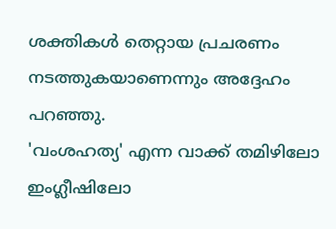ശക്തികൾ തെറ്റായ പ്രചരണം നടത്തുകയാണെന്നും അദ്ദേഹം പറഞ്ഞു.
'വംശഹത്യ' എന്ന വാക്ക് തമിഴിലോ ഇംഗ്ലീഷിലോ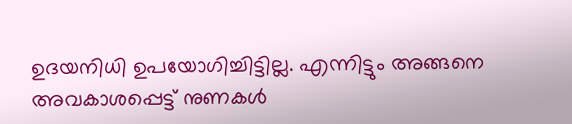ഉദയനിധി ഉപയോഗിച്ചിട്ടില്ല. എന്നിട്ടും അങ്ങനെ അവകാശപ്പെട്ട് നുണകൾ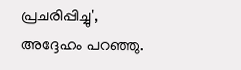പ്രചരിപ്പിച്ചു', അദ്ദേഹം പറഞ്ഞു.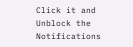Click it and Unblock the Notifications